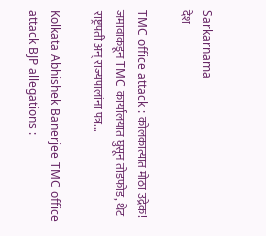Sarkarnama
देश

TMC office attack : कोलकात्यात मोठा उद्रेक! जमावाकडून TMC कार्यालयात घुसून तोडफोड, थेट राष्ट्रपती अन् राज्यपालांना पत्र...

Kolkata Abhishek Banerjee TMC office attack BJP allegations :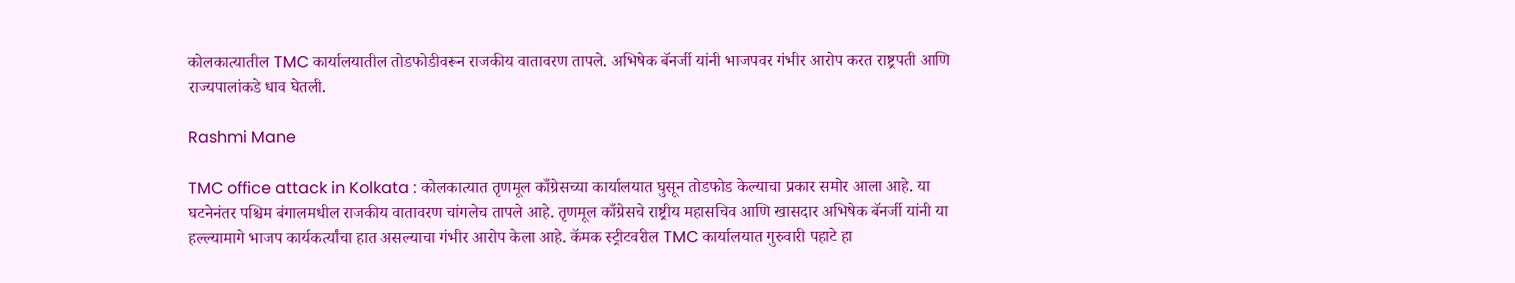कोलकात्यातील TMC कार्यालयातील तोडफोडीवरून राजकीय वातावरण तापले. अभिषेक बॅनर्जी यांनी भाजपवर गंभीर आरोप करत राष्ट्रपती आणि राज्यपालांकडे धाव घेतली.

Rashmi Mane

TMC office attack in Kolkata : कोलकात्यात तृणमूल काँग्रेसच्या कार्यालयात घुसून तोडफोड केल्याचा प्रकार समोर आला आहे. या घटनेनंतर पश्चिम बंगालमधील राजकीय वातावरण चांगलेच तापले आहे. तृणमूल काँग्रेसचे राष्ट्रीय महासचिव आणि खासदार अभिषेक बॅनर्जी यांनी या हल्ल्यामागे भाजप कार्यकर्त्यांचा हात असल्याचा गंभीर आरोप केला आहे. कॅमक स्ट्रीटवरील TMC कार्यालयात गुरुवारी पहाटे हा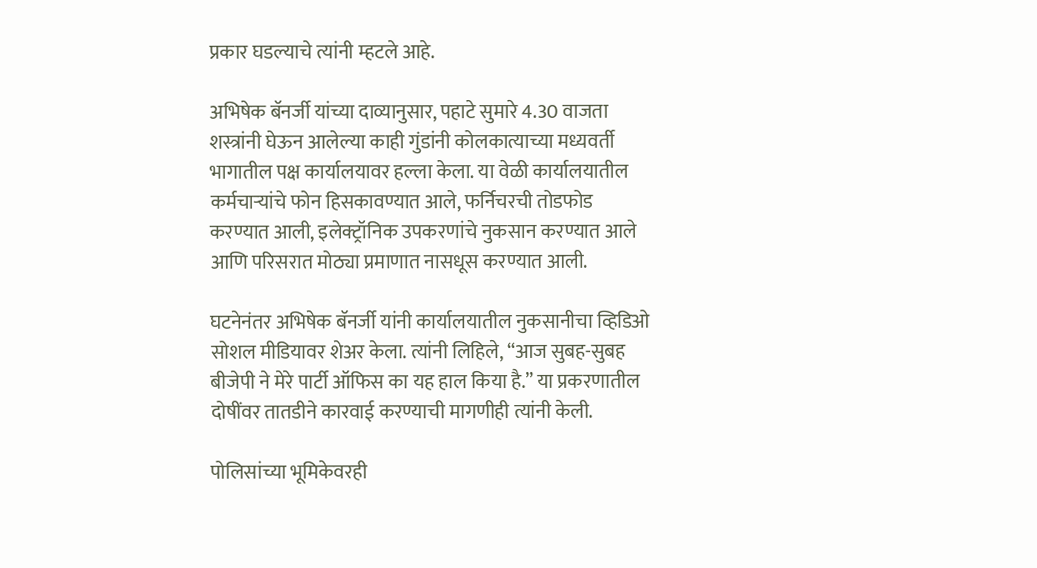प्रकार घडल्याचे त्यांनी म्हटले आहे.

अभिषेक बॅनर्जी यांच्या दाव्यानुसार, पहाटे सुमारे 4.30 वाजता शस्त्रांनी घेऊन आलेल्या काही गुंडांनी कोलकात्याच्या मध्यवर्ती भागातील पक्ष कार्यालयावर हल्ला केला. या वेळी कार्यालयातील कर्मचाऱ्यांचे फोन हिसकावण्यात आले, फर्निचरची तोडफोड करण्यात आली, इलेक्ट्रॉनिक उपकरणांचे नुकसान करण्यात आले आणि परिसरात मोठ्या प्रमाणात नासधूस करण्यात आली.

घटनेनंतर अभिषेक बॅनर्जी यांनी कार्यालयातील नुकसानीचा व्हिडिओ सोशल मीडियावर शेअर केला. त्यांनी लिहिले, “आज सुबह-सुबह बीजेपी ने मेरे पार्टी ऑफिस का यह हाल किया है.” या प्रकरणातील दोषींवर तातडीने कारवाई करण्याची मागणीही त्यांनी केली.

पोलिसांच्या भूमिकेवरही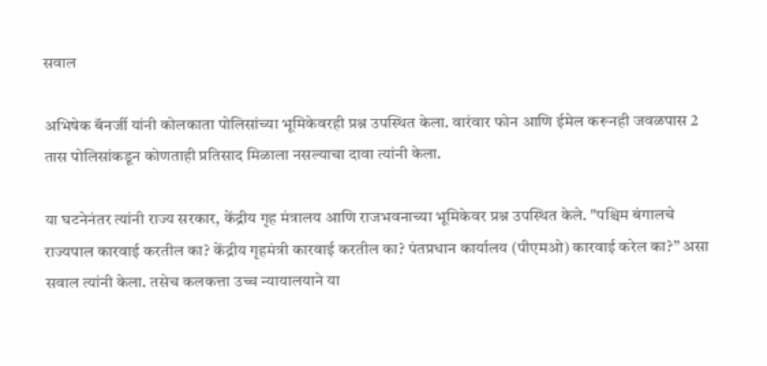सवाल

अभिषेक बॅनर्जी यांनी कोलकाता पोलिसांच्या भूमिकेवरही प्रश्न उपस्थित केला. वारंवार फोन आणि ईमेल करूनही जवळपास 2 तास पोलिसांकडून कोणताही प्रतिसाद मिळाला नसल्याचा दावा त्यांनी केला.

या घटनेनंतर त्यांनी राज्य सरकार, केंद्रीय गृह मंत्रालय आणि राजभवनाच्या भूमिकेवर प्रश्न उपस्थित केले. "पश्चिम बंगालचे राज्यपाल कारवाई करतील का? केंद्रीय गृहमंत्री कारवाई करतील का? पंतप्रधान कार्यालय (पीएमओ) कारवाई करेल का?” असा सवाल त्यांनी केला. तसेच कलकत्ता उच्च न्यायालयाने या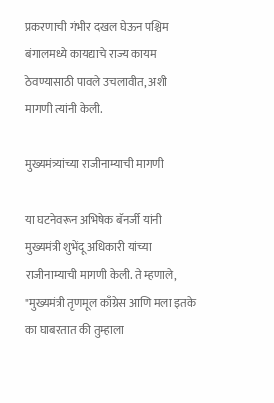प्रकरणाची गंभीर दखल घेऊन पश्चिम बंगालमध्ये कायद्याचे राज्य कायम ठेवण्यासाठी पावले उचलावीत, अशी मागणी त्यांनी केली.

मुख्यमंत्र्यांच्या राजीनाम्याची मागणी

या घटनेवरून अभिषेक बॅनर्जी यांनी मुख्यमंत्री शुभेंदू अधिकारी यांच्या राजीनाम्याची मागणी केली. ते म्हणाले, "मुख्यमंत्री तृणमूल काँग्रेस आणि मला इतके का घाबरतात की तुम्हाला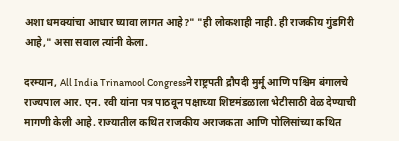अशा धमक्यांचा आधार घ्यावा लागत आहे?" "ही लोकशाही नाही. ही राजकीय गुंडगिरी आहे," असा सवाल त्यांनी केला.

दरम्यान, All India Trinamool Congressने राष्ट्रपती द्रौपदी मुर्मू आणि पश्चिम बंगालचे राज्यपाल आर. एन. रवी यांना पत्र पाठवून पक्षाच्या शिष्टमंडळाला भेटीसाठी वेळ देण्याची मागणी केली आहे. राज्यातील कथित राजकीय अराजकता आणि पोलिसांच्या कथित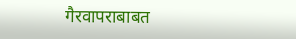गैरवापराबाबत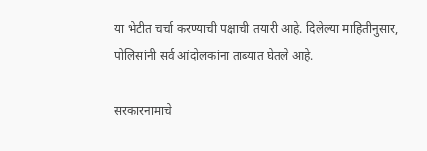या भेटीत चर्चा करण्याची पक्षाची तयारी आहे. दिलेल्या माहितीनुसार, पोलिसांनी सर्व आंदोलकांना ताब्यात घेतले आहे.

सरकारनामाचे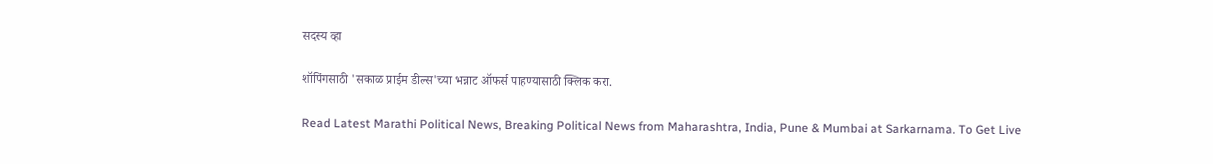सदस्य व्हा

शॉपिंगसाठी 'सकाळ प्राईम डील्स'च्या भन्नाट ऑफर्स पाहण्यासाठी क्लिक करा.

Read Latest Marathi Political News, Breaking Political News from Maharashtra, India, Pune & Mumbai at Sarkarnama. To Get Live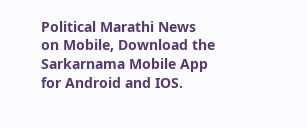Political Marathi News on Mobile, Download the Sarkarnama Mobile App for Android and IOS.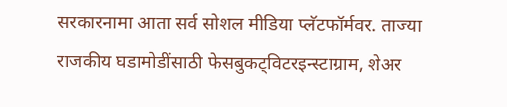सरकारनामा आता सर्व सोशल मीडिया प्लॅटफॉर्मवर. ताज्या राजकीय घडामोडींसाठी फेसबुकट्विटरइन्स्टाग्राम, शेअर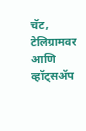चॅट, टेलिग्रामवर आणि व्हॉट्सॲप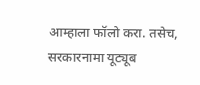आम्हाला फॉलो करा. तसेच, सरकारनामा यूट्यूब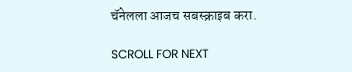चॅनेलला आजच सबस्क्राइब करा.

SCROLL FOR NEXT